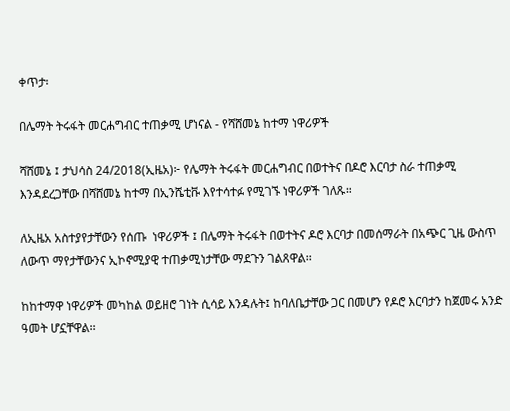ቀጥታ፡

በሌማት ትሩፋት መርሐግብር ተጠቃሚ ሆነናል - የሻሸመኔ ከተማ ነዋሪዎች

ሻሸመኔ ፤ ታህሳስ 24/2018(ኢዜአ)፦ የሌማት ትሩፋት መርሐግብር በወተትና በዶሮ እርባታ ስራ ተጠቃሚ እንዳደረጋቸው በሻሸመኔ ከተማ በኢንሼቲቩ እየተሳተፉ የሚገኙ ነዋሪዎች ገለጹ።

ለኢዜአ አስተያየታቸውን የሰጡ  ነዋሪዎች ፤ በሌማት ትሩፋት በወተትና ዶሮ እርባታ በመሰማራት በአጭር ጊዜ ውስጥ ለውጥ ማየታቸውንና ኢኮኖሚያዊ ተጠቃሚነታቸው ማደጉን ገልጸዋል፡፡

ከከተማዋ ነዋሪዎች መካከል ወይዘሮ ገነት ሲሳይ እንዳሉት፤ ከባለቤታቸው ጋር በመሆን የዶሮ እርባታን ከጀመሩ አንድ ዓመት ሆኗቸዋል፡፡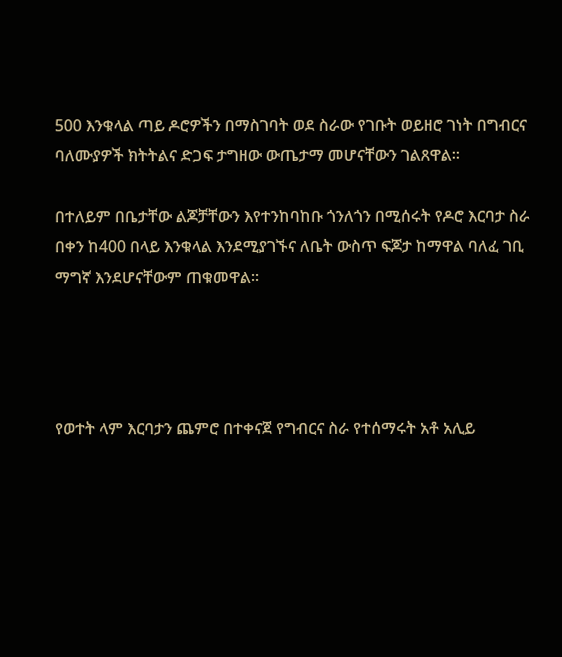500 እንቁላል ጣይ ዶሮዎችን በማስገባት ወደ ስራው የገቡት ወይዘሮ ገነት በግብርና ባለሙያዎች ክትትልና ድጋፍ ታግዘው ውጤታማ መሆናቸውን ገልጸዋል።

በተለይም በቤታቸው ልጆቻቸውን እየተንከባከቡ ጎንለጎን በሚሰሩት የዶሮ እርባታ ስራ በቀን ከ400 በላይ እንቁላል እንደሚያገኙና ለቤት ውስጥ ፍጆታ ከማዋል ባለፈ ገቢ ማግኛ እንደሆናቸውም ጠቁመዋል።




የወተት ላም እርባታን ጨምሮ በተቀናጀ የግብርና ስራ የተሰማሩት አቶ አሊይ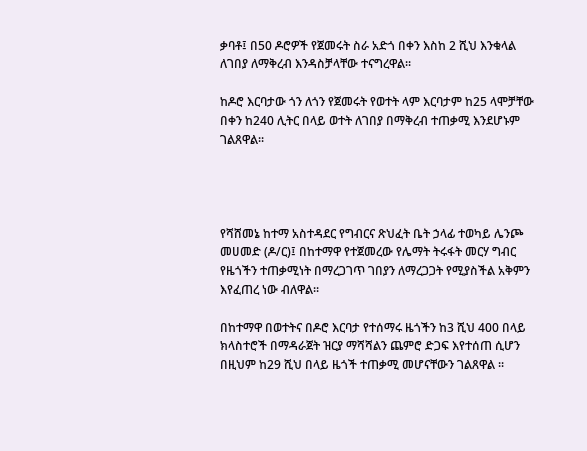ቃባቶ፤ በ50 ዶሮዎች የጀመሩት ስራ አድጎ በቀን እስከ 2 ሺህ እንቁላል ለገበያ ለማቅረብ እንዳስቻላቸው ተናግረዋል፡፡

ከዶሮ እርባታው ጎን ለጎን የጀመሩት የወተት ላም እርባታም ከ25 ላሞቻቸው በቀን ከ240 ሊትር በላይ ወተት ለገበያ በማቅረብ ተጠቃሚ እንደሆኑም ገልጸዋል፡፡




የሻሸመኔ ከተማ አስተዳደር የግብርና ጽህፈት ቤት ኃላፊ ተወካይ ሌንጮ መሀመድ (ዶ/ር)፤ በከተማዋ የተጀመረው የሌማት ትሩፋት መርሃ ግብር የዜጎችን ተጠቃሚነት በማረጋገጥ ገበያን ለማረጋጋት የሚያስችል አቅምን እየፈጠረ ነው ብለዋል፡፡

በከተማዋ በወተትና በዶሮ እርባታ የተሰማሩ ዜጎችን ከ3 ሺህ 400 በላይ ክላስተሮች በማዳራጀት ዝርያ ማሻሻልን ጨምሮ ድጋፍ እየተሰጠ ሲሆን በዚህም ከ29 ሺህ በላይ ዜጎች ተጠቃሚ መሆናቸውን ገልጸዋል ፡፡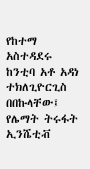የከተማ አስተዳደሩ ከንቲባ አቶ አዳነ ተክለጊዮርጊስ በበኩላቸው፤ የሌማት ትሩፋት ኢንሼቲቭ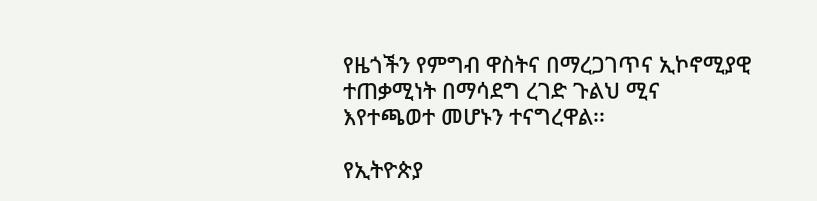የዜጎችን የምግብ ዋስትና በማረጋገጥና ኢኮኖሚያዊ ተጠቃሚነት በማሳደግ ረገድ ጉልህ ሚና እየተጫወተ መሆኑን ተናግረዋል፡፡

የኢትዮጵያ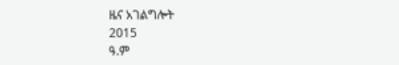ዜና አገልግሎት
2015
ዓ.ም